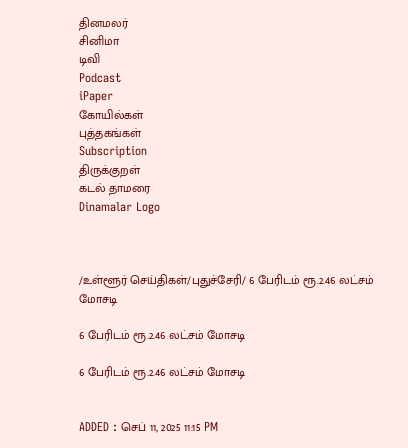தினமலர்
சினிமா
டிவி
Podcast
iPaper
கோயில்கள்
புத்தகங்கள்
Subscription
திருக்குறள்
கடல் தாமரை
Dinamalar Logo



/உள்ளூர் செய்திகள்/புதுச்சேரி/ 6 பேரிடம் ரூ.2.46 லட்சம் மோசடி

6 பேரிடம் ரூ.2.46 லட்சம் மோசடி

6 பேரிடம் ரூ.2.46 லட்சம் மோசடி


ADDED : செப் 11, 2025 11:15 PM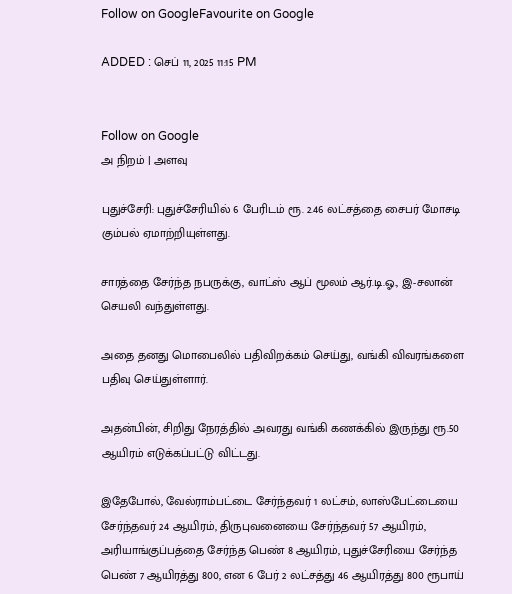Follow on GoogleFavourite on Google

ADDED : செப் 11, 2025 11:15 PM


Follow on Google
அ நிறம் | அளவு

புதுச்சேரி: புதுச்சேரியில் 6 பேரிடம் ரூ. 2.46 லட்சத்தை சைபர் மோசடி கும்பல் ஏமாற்றியுள்ளது.

சாரத்தை சேர்ந்த நபருக்கு, வாட்ஸ் ஆப் மூலம் ஆர்.டி.ஓ., இ-சலான் செயலி வந்துள்ளது.

அதை தனது மொபைலில் பதிவிறக்கம் செய்து, வங்கி விவரங்களை பதிவு செய்துள்ளார்.

அதன்பின், சிறிது நேரத்தில் அவரது வங்கி கணக்கில் இருந்து ரூ.50 ஆயிரம் எடுக்கப்பட்டு விட்டது.

இதேபோல், வேல்ராம்பட்டை சேர்ந்தவர் 1 லட்சம், லாஸ்பேட்டையை சேர்ந்தவர் 24 ஆயிரம், திருபுவனையை சேர்ந்தவர் 57 ஆயிரம், அரியாங்குப்பத்தை சேர்ந்த பெண் 8 ஆயிரம், புதுச்சேரியை சேர்ந்த பெண் 7 ஆயிரத்து 800, என 6 பேர் 2 லட்சத்து 46 ஆயிரத்து 800 ரூபாய்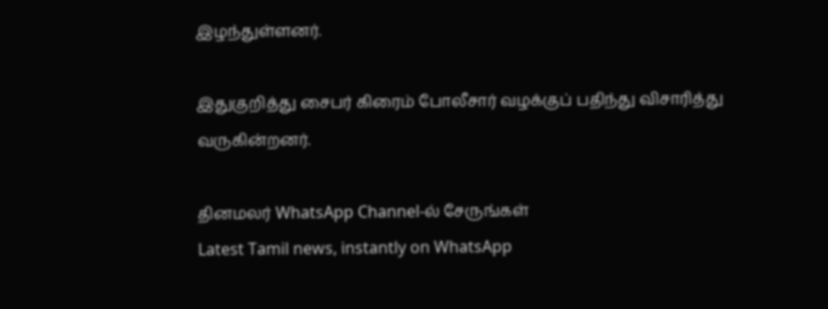இழந்துள்ளனர்.

இதுகுறித்து சைபர் கிரைம் போலீசார் வழக்குப் பதிந்து விசாரித்து வருகின்றனர்.

தினமலர் WhatsApp Channel-ல் சேருங்கள்
Latest Tamil news, instantly on WhatsApp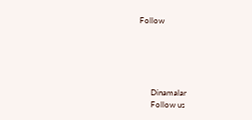Follow





      Dinamalar
      Follow us